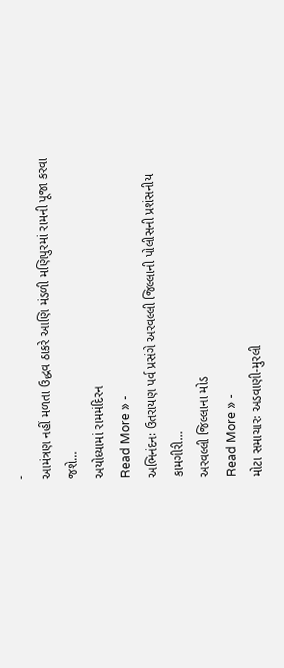-
આમંત્રણ નહીં મળતા ઉદ્ધવ ઠાકરે આણિ મંડળી મણિપુરમાં રામની પૂજા કરવા જશે…
અયોધ્યામાં રામમંદિરન
Read More » -
અભિનંદનઃ ઉતરાયણ પર્વ પ્રસંગે અરવલ્લી જિલ્લાની પોલીસની પ્રશંસનીય કામગીરી…
અરવલ્લી જિલ્લાના મોડ
Read More » -
મોટા સમાચારઃ અડવાણી-મુરલી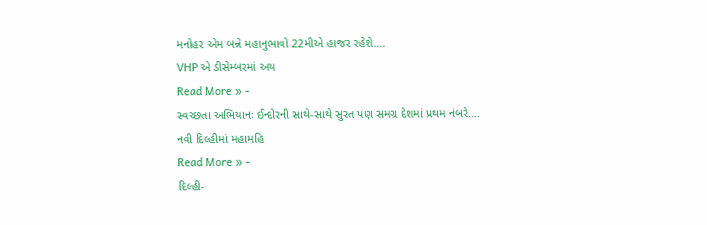મનોહર એમ બન્ને મહાનુભાવો 22મીએ હાજર રહેશે….
VHP એ ડીસેમ્બરમાં અય
Read More » -
સ્વચ્છતા અભિયાનઃ ઈન્દોરની સાથે-સાથે સુરત પણ સમગ્ર દેશમાં પ્રથમ નંબરે….
નવી દિલ્હીમાં મહામહિ
Read More » -
દિલ્હી-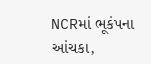NCRમાં ભૂકંપના આંચકા,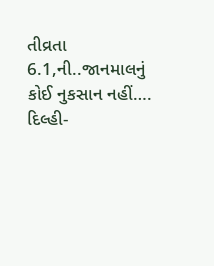તીવ્રતા 6.1,ની..જાનમાલનું કોઈ નુકસાન નહીં….
દિલ્હી-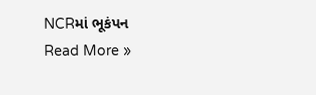NCRમાં ભૂકંપન
Read More »